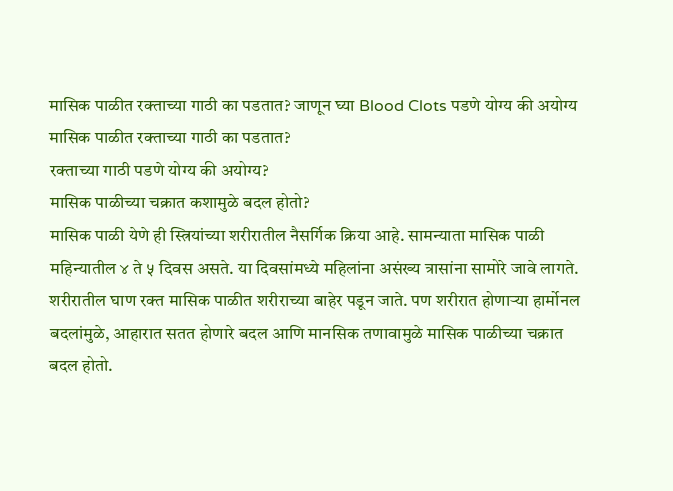मासिक पाळीत रक्ताच्या गाठी का पडतात? जाणून घ्या Blood Clots पडणे योग्य की अयोग्य
मासिक पाळीत रक्ताच्या गाठी का पडतात?
रक्ताच्या गाठी पडणे योग्य की अयोग्य?
मासिक पाळीच्या चक्रात कशामुळे बदल होतो?
मासिक पाळी येणे ही स्त्रियांच्या शरीरातील नैसर्गिक क्रिया आहे. सामन्याता मासिक पाळी महिन्यातील ४ ते ५ दिवस असते. या दिवसांमध्ये महिलांना असंख्य त्रासांना सामोरे जावे लागते. शरीरातील घाण रक्त मासिक पाळीत शरीराच्या बाहेर पडून जाते. पण शरीरात होणाऱ्या हार्मोनल बदलांमुळे, आहारात सतत होणारे बदल आणि मानसिक तणावामुळे मासिक पाळीच्या चक्रात बदल होतो.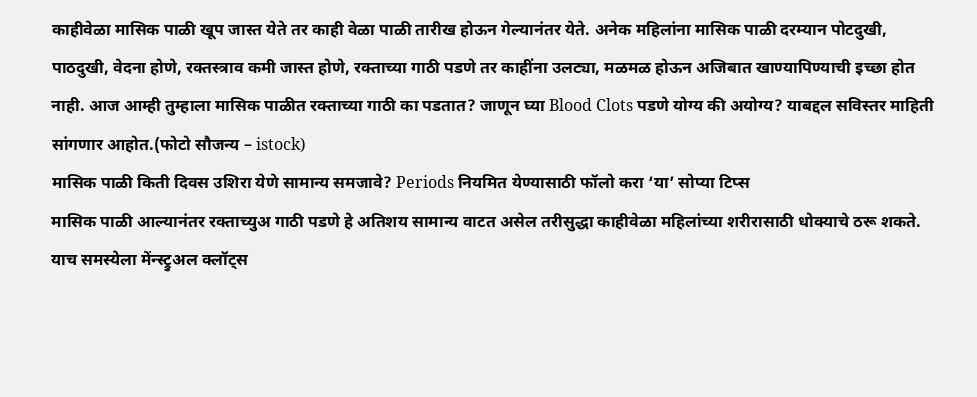काहीवेळा मासिक पाळी खूप जास्त येते तर काही वेळा पाळी तारीख होऊन गेल्यानंतर येते. अनेक महिलांना मासिक पाळी दरम्यान पोटदुखी, पाठदुखी, वेदना होणे, रक्तस्त्राव कमी जास्त होणे, रक्ताच्या गाठी पडणे तर काहींना उलट्या, मळमळ होऊन अजिबात खाण्यापिण्याची इच्छा होत नाही. आज आम्ही तुम्हाला मासिक पाळीत रक्ताच्या गाठी का पडतात? जाणून घ्या Blood Clots पडणे योग्य की अयोग्य? याबद्दल सविस्तर माहिती सांगणार आहोत.(फोटो सौजन्य – istock)
मासिक पाळी किती दिवस उशिरा येणे सामान्य समजावे? Periods नियमित येण्यासाठी फॉलो करा ‘या’ सोप्या टिप्स
मासिक पाळी आल्यानंतर रक्ताच्युअ गाठी पडणे हे अतिशय सामान्य वाटत असेल तरीसुद्धा काहीवेळा महिलांच्या शरीरासाठी धोक्याचे ठरू शकते. याच समस्येला मेंन्स्ट्रुअल क्लॉट्स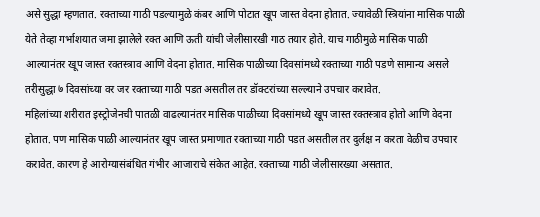असे सुद्धा म्हणतात. रक्ताच्या गाठी पडल्यामुळे कंबर आणि पोटात खूप जास्त वेदना होतात. ज्यावेळी स्त्रियांना मासिक पाळी येते तेव्हा गर्भाशयात जमा झालेले रक्त आणि ऊती यांची जेलीसारखी गाठ तयार होते. याच गाठीमुळे मासिक पाळी आल्यानंतर खूप जास्त रक्तस्त्राव आणि वेदना होतात. मासिक पाळीच्या दिवसांमध्ये रक्ताच्या गाठी पडणे सामान्य असले तरीसुद्धा ७ दिवसांच्या वर जर रक्ताच्या गाठी पडत असतील तर डॉक्टरांच्या सल्ल्याने उपचार करावेत.
महिलांच्या शरीरात इस्ट्रोजेनची पातळी वाढल्यानंतर मासिक पाळीच्या दिवसांमध्ये खूप जास्त रक्तस्त्राव होतो आणि वेदना होतात. पण मासिक पाळी आल्यानंतर खूप जास्त प्रमाणात रक्ताच्या गाठी पडत असतील तर दुर्लक्ष न करता वेळीच उपचार करावेत. कारण हे आरोग्यासंबंधित गंभीर आजाराचे संकेत आहेत. रक्ताच्या गाठी जेलीसारख्या असतात.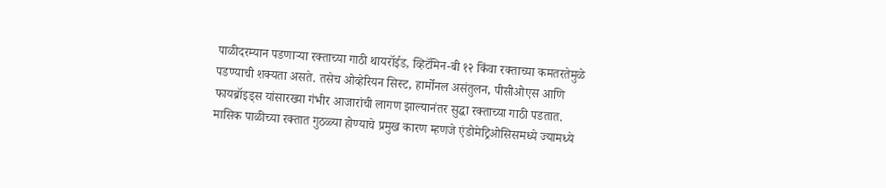पाळीदरम्यान पडणाऱ्या रक्ताच्या गाठी थायरॉईड, व्हिटॅमिन-बी १२ किंवा रक्ताच्या कमतरतेमुळे पडण्याची शक्यता असते. तसेच ओव्हेरियन सिस्ट, हार्मोनल असंतुलन, पीसीओएस आणि फायब्रॉइड्स यांसारख्या गंभीर आजारांची लागण झाल्यानंतर सुद्धा रक्ताच्या गाठी पडतात.
मासिक पाळीच्या रक्तात गुठळ्या होण्याचे प्रमुख कारण म्हणजे एंडोमेट्रिओसिसमध्ये ज्यामध्ये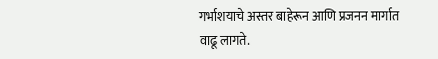गर्भाशयाचे अस्तर बाहेरून आणि प्रजनन मार्गात वाढू लागते.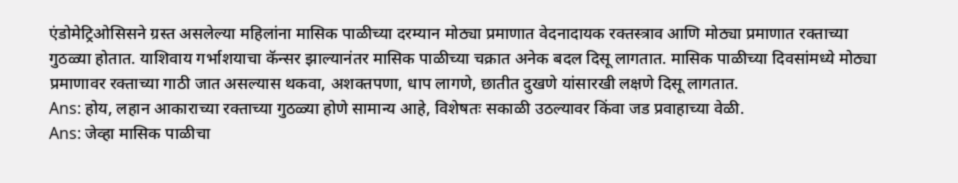एंडोमेट्रिओसिसने ग्रस्त असलेल्या महिलांना मासिक पाळीच्या दरम्यान मोठ्या प्रमाणात वेदनादायक रक्तस्त्राव आणि मोठ्या प्रमाणात रक्ताच्या गुठळ्या होतात. याशिवाय गर्भाशयाचा कॅन्सर झाल्यानंतर मासिक पाळीच्या चक्रात अनेक बदल दिसू लागतात. मासिक पाळीच्या दिवसांमध्ये मोठ्या प्रमाणावर रक्ताच्या गाठी जात असल्यास थकवा, अशक्तपणा, धाप लागणे, छातीत दुखणे यांसारखी लक्षणे दिसू लागतात.
Ans: होय, लहान आकाराच्या रक्ताच्या गुठळ्या होणे सामान्य आहे, विशेषतः सकाळी उठल्यावर किंवा जड प्रवाहाच्या वेळी.
Ans: जेव्हा मासिक पाळीचा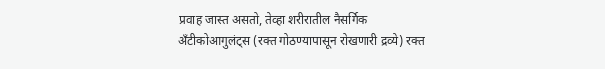प्रवाह जास्त असतो, तेव्हा शरीरातील नैसर्गिक अँटीकोआगुलंट्स (रक्त गोठण्यापासून रोखणारी द्रव्ये) रक्त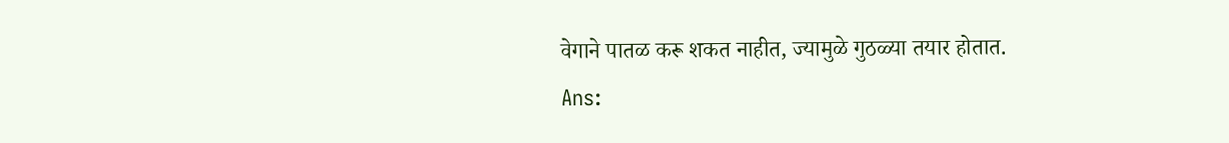वेगाने पातळ करू शकत नाहीत, ज्यामुळे गुठळ्या तयार होतात.
Ans: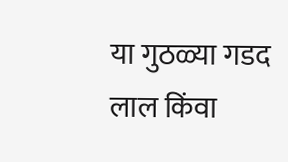या गुठळ्या गडद लाल किंवा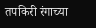तपकिरी रंगाच्या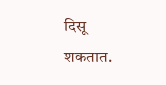दिसू शकतात.